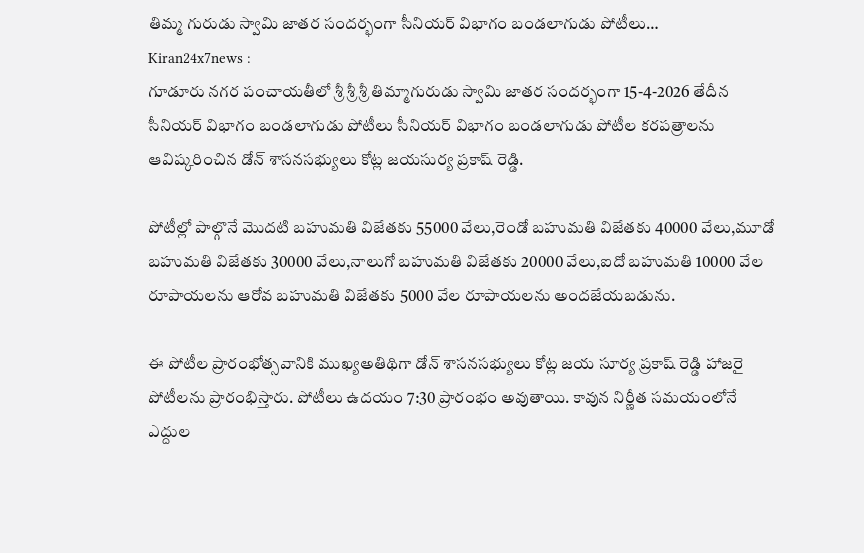తిమ్మ గురుడు స్వామి జాతర సందర్భంగా సీనియర్ విభాగం బండలాగుడు పోటీలు…
Kiran24x7news :
గూడూరు నగర పంచాయతీలో శ్రీ శ్రీ శ్రీ తిమ్మాగురుడు స్వామి జాతర సందర్భంగా 15-4-2026 తేదీన సీనియర్ విభాగం బండలాగుడు పోటీలు సీనియర్ విభాగం బండలాగుడు పోటీల కరపత్రాలను ఆవిష్కరించిన డోన్ శాసనసభ్యులు కోట్ల జయసుర్య ప్రకాష్ రెడ్డి.

పోటీల్లో పాల్గొనే మొదటి బహుమతి విజేతకు 55000 వేలు,రెండో బహుమతి విజేతకు 40000 వేలు,మూడో బహుమతి విజేతకు 30000 వేలు,నాలుగో బహుమతి విజేతకు 20000 వేలు,ఐదో బహుమతి 10000 వేల రూపాయలను ఆరోవ బహుమతి విజేతకు 5000 వేల రూపాయలను అందజేయబడును.

ఈ పోటీల ప్రారంభోత్సవానికి ముఖ్యఅతిథిగా డోన్ శాసనసభ్యులు కోట్ల జయ సూర్య ప్రకాష్ రెడ్డి హాజరై పోటీలను ప్రారంభిస్తారు. పోటీలు ఉదయం 7:30 ప్రారంభం అవుతాయి. కావున నిర్ణీత సమయంలోనే ఎద్దుల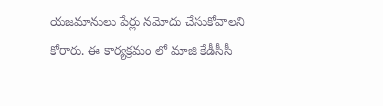యజమానులు పేర్లు నమోదు చేసుకోవాలని కోరారు. ఈ కార్యక్రమం లో మాజి కేడీసీసీ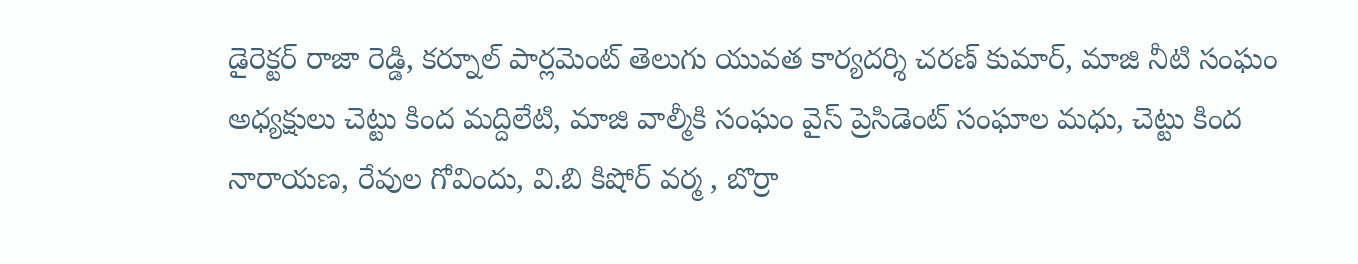డైరెక్టర్ రాజా రెడ్డి, కర్నూల్ పార్లమెంట్ తెలుగు యువత కార్యదర్శి చరణ్ కుమార్, మాజి నీటి సంఘం అధ్యక్షులు చెట్టు కింద మద్దిలేటి, మాజి వాల్మీకి సంఘం వైస్ ప్రెసిడెంట్ సంఘాల మధు, చెట్టు కింద నారాయణ, రేవుల గోవిందు, వి.బి కిషోర్ వర్మ , బొర్రా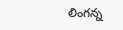లింగన్న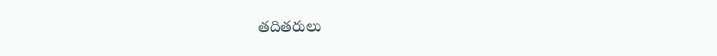తదితరులు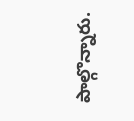పాల్గొన్నారు.